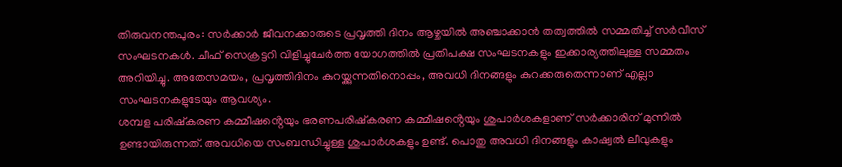തിരുവനന്തപുരം: സർക്കാർ ജീവനക്കാരുടെ പ്രവൃത്തി ദിനം ആഴ്ചയിൽ അഞ്ചാക്കാൻ തത്വത്തിൽ സമ്മതിച്ച് സർവീസ് സംഘടനകൾ. ചീഫ് സെക്രട്ടറി വിളിച്ചുചേർത്ത യോഗത്തിൽ പ്രതിപക്ഷ സംഘടനകളും ഇക്കാര്യത്തിലുള്ള സമ്മതം അറിയിച്ചു. അതേസമയം, പ്രവൃത്തിദിനം കുറയ്ക്കുന്നതിനൊപ്പം, അവധി ദിനങ്ങളും കുറക്കരുതെന്നാണ് എല്ലാ സംഘടനകളുടേയും ആവശ്യം.
ശമ്പള പരിഷ്കരണ കമ്മീഷൻ്റെയും ഭരണപരിഷ്കരണ കമ്മീഷൻ്റെയും ശുപാർശകളാണ് സർക്കാരിന് മുന്നിൽ ഉണ്ടായിരുന്നത്. അവധിയെ സംബന്ധിച്ചുള്ള ശുപാർശകളും ഉണ്ട്. പൊതു അവധി ദിനങ്ങളും കാഷ്വൽ ലീവുകളും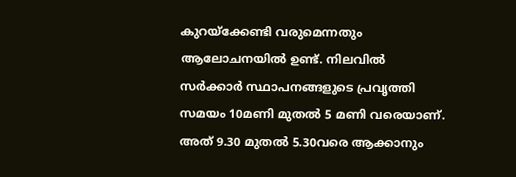കുറയ്ക്കേണ്ടി വരുമെന്നതും ആലോചനയിൽ ഉണ്ട്. നിലവിൽ സർക്കാർ സ്ഥാപനങ്ങളുടെ പ്രവൃത്തി സമയം 10മണി മുതൽ 5 മണി വരെയാണ്. അത് 9.30 മുതൽ 5.30വരെ ആക്കാനും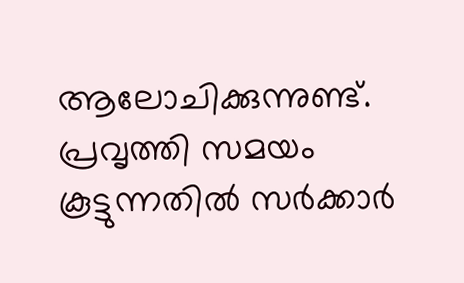ആലോചിക്കുന്നുണ്ട്. പ്രവൃത്തി സമയം കൂട്ടുന്നതിൽ സർക്കാർ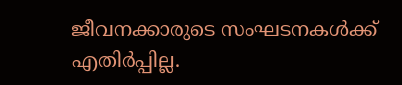ജീവനക്കാരുടെ സംഘടനകൾക്ക് എതിർപ്പില്ല.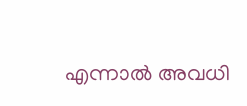എന്നാൽ അവധി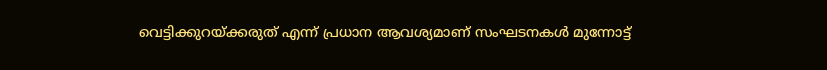വെട്ടിക്കുറയ്ക്കരുത് എന്ന് പ്രധാന ആവശ്യമാണ് സംഘടനകൾ മുന്നോട്ട്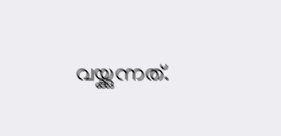വയ്ക്കുന്നത്.